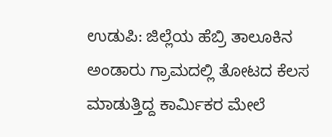ಉಡುಪಿ: ಜಿಲ್ಲೆಯ ಹೆಬ್ರಿ ತಾಲೂಕಿನ ಅಂಡಾರು ಗ್ರಾಮದಲ್ಲಿ ತೋಟದ ಕೆಲಸ ಮಾಡುತ್ತಿದ್ದ ಕಾರ್ಮಿಕರ ಮೇಲೆ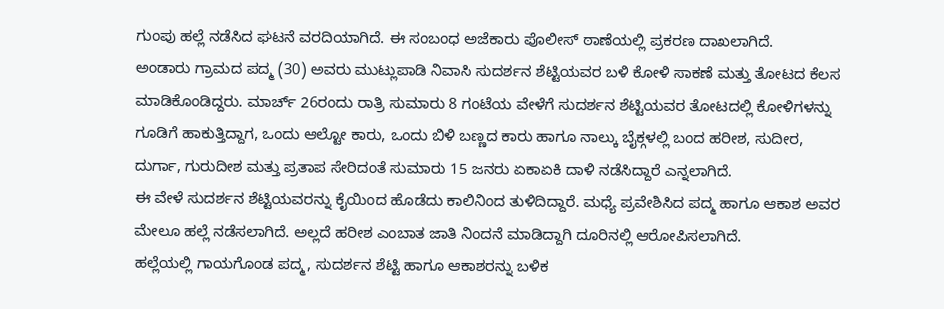ಗುಂಪು ಹಲ್ಲೆ ನಡೆಸಿದ ಘಟನೆ ವರದಿಯಾಗಿದೆ. ಈ ಸಂಬಂಧ ಅಜೆಕಾರು ಪೊಲೀಸ್ ಠಾಣೆಯಲ್ಲಿ ಪ್ರಕರಣ ದಾಖಲಾಗಿದೆ.
ಅಂಡಾರು ಗ್ರಾಮದ ಪದ್ಮ (30) ಅವರು ಮುಟ್ಲುಪಾಡಿ ನಿವಾಸಿ ಸುದರ್ಶನ ಶೆಟ್ಟಿಯವರ ಬಳಿ ಕೋಳಿ ಸಾಕಣೆ ಮತ್ತು ತೋಟದ ಕೆಲಸ ಮಾಡಿಕೊಂಡಿದ್ದರು. ಮಾರ್ಚ್ 26ರಂದು ರಾತ್ರಿ ಸುಮಾರು 8 ಗಂಟೆಯ ವೇಳೆಗೆ ಸುದರ್ಶನ ಶೆಟ್ಟಿಯವರ ತೋಟದಲ್ಲಿ ಕೋಳಿಗಳನ್ನು ಗೂಡಿಗೆ ಹಾಕುತ್ತಿದ್ದಾಗ, ಒಂದು ಆಲ್ಟೋ ಕಾರು, ಒಂದು ಬಿಳಿ ಬಣ್ಣದ ಕಾರು ಹಾಗೂ ನಾಲ್ಕು ಬೈಕ್ಗಳಲ್ಲಿ ಬಂದ ಹರೀಶ, ಸುದೀರ, ದುರ್ಗಾ, ಗುರುದೀಶ ಮತ್ತು ಪ್ರತಾಪ ಸೇರಿದಂತೆ ಸುಮಾರು 15 ಜನರು ಏಕಾಏಕಿ ದಾಳಿ ನಡೆಸಿದ್ದಾರೆ ಎನ್ನಲಾಗಿದೆ.
ಈ ವೇಳೆ ಸುದರ್ಶನ ಶೆಟ್ಟಿಯವರನ್ನು ಕೈಯಿಂದ ಹೊಡೆದು ಕಾಲಿನಿಂದ ತುಳಿದಿದ್ದಾರೆ. ಮಧ್ಯೆ ಪ್ರವೇಶಿಸಿದ ಪದ್ಮ ಹಾಗೂ ಆಕಾಶ ಅವರ ಮೇಲೂ ಹಲ್ಲೆ ನಡೆಸಲಾಗಿದೆ. ಅಲ್ಲದೆ ಹರೀಶ ಎಂಬಾತ ಜಾತಿ ನಿಂದನೆ ಮಾಡಿದ್ದಾಗಿ ದೂರಿನಲ್ಲಿ ಆರೋಪಿಸಲಾಗಿದೆ.
ಹಲ್ಲೆಯಲ್ಲಿ ಗಾಯಗೊಂಡ ಪದ್ಮ, ಸುದರ್ಶನ ಶೆಟ್ಟಿ ಹಾಗೂ ಆಕಾಶರನ್ನು ಬಳಿಕ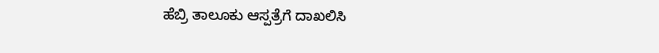ಹೆಬ್ರಿ ತಾಲೂಕು ಆಸ್ಪತ್ರೆಗೆ ದಾಖಲಿಸಿ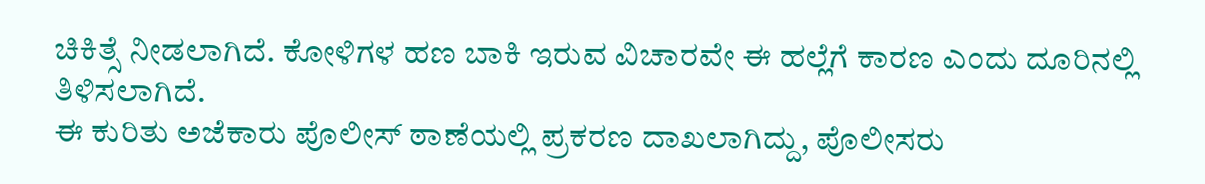ಚಿಕಿತ್ಸೆ ನೀಡಲಾಗಿದೆ. ಕೋಳಿಗಳ ಹಣ ಬಾಕಿ ಇರುವ ವಿಚಾರವೇ ಈ ಹಲ್ಲೆಗೆ ಕಾರಣ ಎಂದು ದೂರಿನಲ್ಲಿ ತಿಳಿಸಲಾಗಿದೆ.
ಈ ಕುರಿತು ಅಜೆಕಾರು ಪೊಲೀಸ್ ಠಾಣೆಯಲ್ಲಿ ಪ್ರಕರಣ ದಾಖಲಾಗಿದ್ದು, ಪೊಲೀಸರು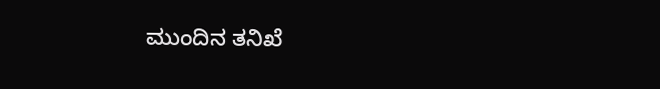ಮುಂದಿನ ತನಿಖೆ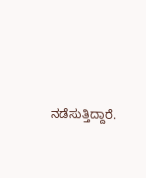ನಡೆಸುತ್ತಿದ್ದಾರೆ.